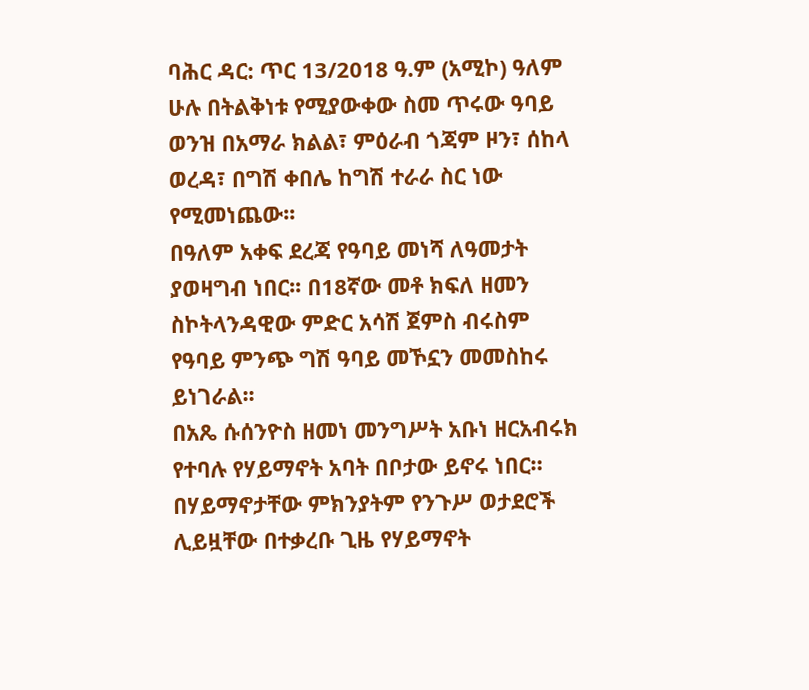ባሕር ዳር: ጥር 13/2018 ዓ.ም (አሚኮ) ዓለም ሁሉ በትልቅነቱ የሚያውቀው ስመ ጥሩው ዓባይ ወንዝ በአማራ ክልል፣ ምዕራብ ጎጃም ዞን፣ ሰከላ ወረዳ፣ በግሽ ቀበሌ ከግሽ ተራራ ስር ነው የሚመነጨው፡፡
በዓለም አቀፍ ደረጃ የዓባይ መነሻ ለዓመታት ያወዛግብ ነበር፡፡ በ18ኛው መቶ ክፍለ ዘመን ስኮትላንዳዊው ምድር አሳሽ ጀምስ ብሩስም የዓባይ ምንጭ ግሽ ዓባይ መኾኗን መመስከሩ ይነገራል፡፡
በአጼ ሱሰንዮስ ዘመነ መንግሥት አቡነ ዘርአብሩክ የተባሉ የሃይማኖት አባት በቦታው ይኖሩ ነበር። በሃይማኖታቸው ምክንያትም የንጉሥ ወታደሮች ሊይዟቸው በተቃረቡ ጊዜ የሃይማኖት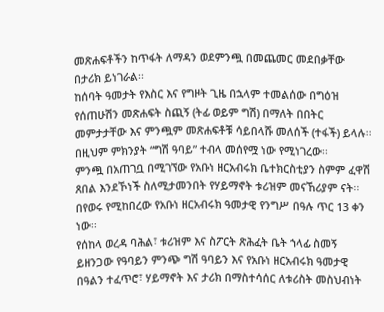መጽሐፍቶችን ከጥፋት ለማዳን ወደምንጯ በመጨመር መደበቃቸው በታሪክ ይነገራል፡፡
ከሰባት ዓመታት የእስር እና የግዞት ጊዜ በኋላም ተመልሰው በግዕዝ የሰጠሁሽን መጽሐፍት ስጪኝ (ትፊ ወይም ግሽ) በማለት በበትር መምታታቸው እና ምንጯም መጽሐፍቶቹ ሳይበላሹ መለሰች (ተፋች) ይላሉ፡፡ በዚህም ምክንያት “ግሽ ዓባይ” ተብላ መሰየሟ ነው የሚነገረው፡፡
ምንጯ በአጠገቧ በሚገኘው የአቡነ ዘርአብሩክ ቤተክርስቲያን ስምም ፈዋሽ ጸበል እንደኾነች ስለሚታመንበት የሃይማኖት ቱሪዝም መናኸሪያም ናት፡፡
በየወሩ የሚከበረው የአቡነ ዘርአብሩክ ዓመታዊ የንግሥ በዓሉ ጥር 13 ቀን ነው፡፡
የሰከላ ወረዳ ባሕል፣ ቱሪዝም እና ስፖርት ጽሕፈት ቤት ኀላፊ ስመኝ ይዘንጋው የዓባይን ምንጭ ግሽ ዓባይን እና የአቡነ ዘርአብሩክ ዓመታዊ በዓልን ተፈጥሮ፣ ሃይማኖት እና ታሪክ በማስተሳሰር ለቱሪስት መስህብነት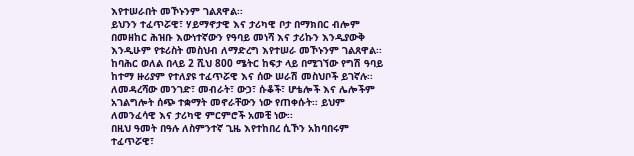እየተሠራበት መኾኑንም ገልጸዋል፡፡
ይህንን ተፈጥሯዊ፣ ሃይማኖታዊ እና ታሪካዊ ቦታ በማክበር ብሎም በመዘከር ሕዝቡ እውነተኛውን የዓባይ መነሻ እና ታሪኩን እንዲያውቅ እንዲሁም የቱሪስት መስህብ ለማድረግ እየተሠራ መኾኑንም ገልጸዋል፡፡
ከባሕር ወለል በላይ 2 ሺህ 800 ሜትር ከፍታ ላይ በሚገኘው የግሽ ዓባይ ከተማ ዙሪያም የተለያዩ ተፈጥሯዊ እና ሰው ሠራሽ መስህቦች ይገኛሉ፡፡
ለመዳረሻው መንገድ፣ መብራት፣ ውኃ፣ ሱቆች፣ ሆቴሎች እና ሌሎችም አገልግሎት ሰጭ ተቋማት መኖራቸውን ነው የጠቀሱት፡፡ ይህም ለመንፈሳዊ እና ታሪካዊ ምርምሮች አመቺ ነው፡፡
በዚህ ዓመት በዓሉ ለስምንተኛ ጊዜ እየተከበረ ሲኾን አከባበሩም ተፈጥሯዊ፣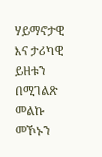ሃይማኖታዊ እና ታሪካዊ ይዘቱን በሚገልጽ መልኩ መኾኑን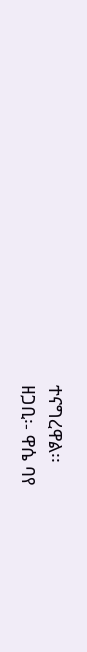ተናግረዋል፡፡
ዘጋቢ፡- ዋሴ ባየ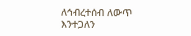ለኅብረተሰብ ለውጥ እንተጋለን